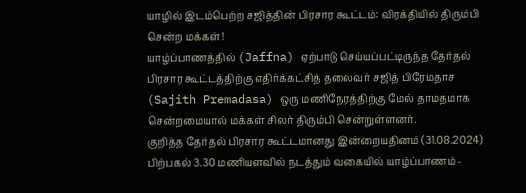யாழில் இடம்பெற்ற சஜித்தின் பிரசார கூட்டம்: விரக்தியில் திரும்பி சென்ற மக்கள்!
யாழ்ப்பாணத்தில் (Jaffna) ஏற்பாடு செய்யப்பட்டிருந்த தேர்தல் பிரசார கூட்டத்திற்கு எதிர்க்கட்சித் தலைவர் சஜித் பிரேமதாச (Sajith Premadasa) ஒரு மணிநேரத்திற்கு மேல் தாமதமாக சென்றமையால் மக்கள் சிலர் திரும்பி சென்றுள்ளனர்.
குறித்த தேர்தல் பிரசார கூட்டமானது இன்றையதினம் (31.08.2024) பிற்பகல் 3.30 மணியளவில் நடத்தும் வகையில் யாழ்ப்பாணம் -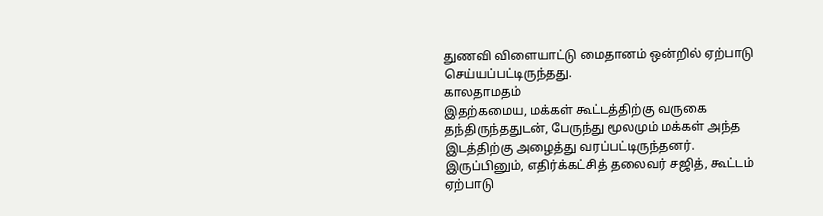துணவி விளையாட்டு மைதானம் ஒன்றில் ஏற்பாடு செய்யப்பட்டிருந்தது.
காலதாமதம்
இதற்கமைய, மக்கள் கூட்டத்திற்கு வருகை தந்திருந்ததுடன், பேருந்து மூலமும் மக்கள் அந்த இடத்திற்கு அழைத்து வரப்பட்டிருந்தனர்.
இருப்பினும், எதிர்க்கட்சித் தலைவர் சஜித், கூட்டம் ஏற்பாடு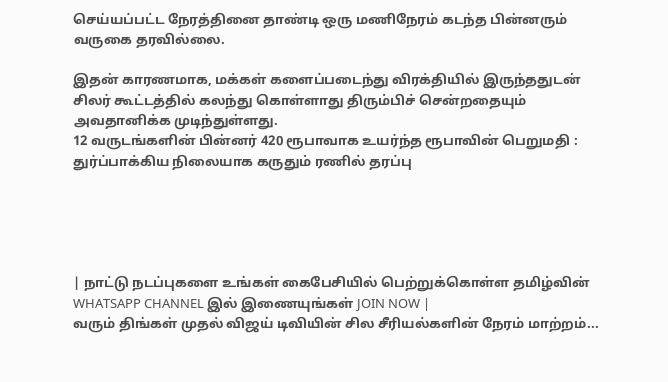செய்யப்பட்ட நேரத்தினை தாண்டி ஒரு மணிநேரம் கடந்த பின்னரும் வருகை தரவில்லை.

இதன் காரணமாக, மக்கள் களைப்படைந்து விரக்தியில் இருந்ததுடன் சிலர் கூட்டத்தில் கலந்து கொள்ளாது திரும்பிச் சென்றதையும் அவதானிக்க முடிந்துள்ளது.
12 வருடங்களின் பின்னர் 420 ரூபாவாக உயர்ந்த ரூபாவின் பெறுமதி : துர்ப்பாக்கிய நிலையாக கருதும் ரணில் தரப்பு





| நாட்டு நடப்புகளை உங்கள் கைபேசியில் பெற்றுக்கொள்ள தமிழ்வின் WHATSAPP CHANNEL இல் இணையுங்கள் JOIN NOW |
வரும் திங்கள் முதல் விஜய் டிவியின் சில சீரியல்களின் நேரம் மாற்றம்...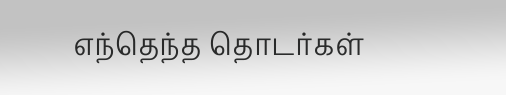எந்தெந்த தொடர்கள்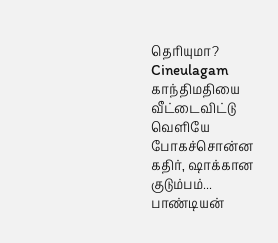தெரியுமா? Cineulagam
காந்திமதியை வீட்டைவிட்டு வெளியே போகச்சொன்ன கதிர், ஷாக்கான குடும்பம்... பாண்டியன்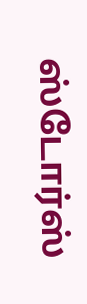ஸ்டோர்ஸ்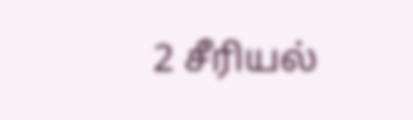2 சீரியல்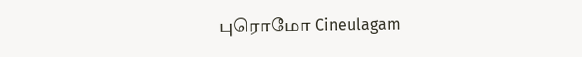புரொமோ Cineulagam